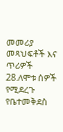መመሪያ መጻህፍቶች እና ጥሪዎች
28.ለሞቱ ሰዎች የሚደረጉ የቤተመቅደስ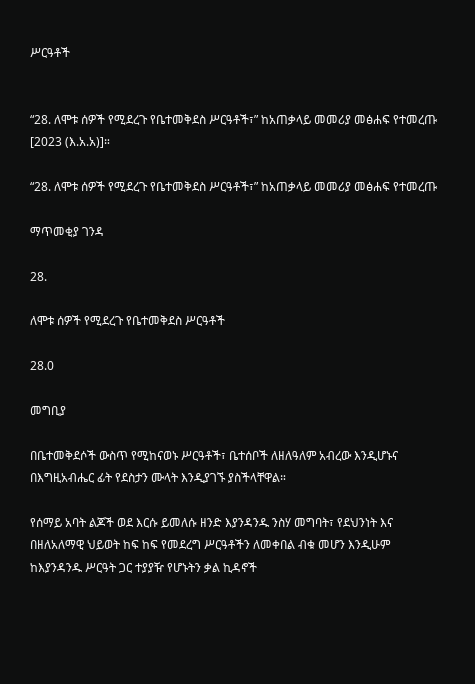ሥርዓቶች


“28. ለሞቱ ሰዎች የሚደረጉ የቤተመቅደስ ሥርዓቶች፣” ከአጠቃላይ መመሪያ መፅሐፍ የተመረጡ [2023 (እ.አ.አ)]።

“28. ለሞቱ ሰዎች የሚደረጉ የቤተመቅደስ ሥርዓቶች፣” ከአጠቃላይ መመሪያ መፅሐፍ የተመረጡ

ማጥመቂያ ገንዳ

28.

ለሞቱ ሰዎች የሚደረጉ የቤተመቅደስ ሥርዓቶች

28.0

መግቢያ

በቤተመቅደሶች ውስጥ የሚከናወኑ ሥርዓቶች፣ ቤተሰቦች ለዘለዓለም አብረው እንዲሆኑና በእግዚአብሔር ፊት የደስታን ሙላት እንዲያገኙ ያስችላቸዋል።

የሰማይ አባት ልጆች ወደ እርሱ ይመለሱ ዘንድ እያንዳንዱ ንስሃ መግባት፣ የደህንነት እና በዘለአለማዊ ህይወት ከፍ ከፍ የመደረግ ሥርዓቶችን ለመቀበል ብቁ መሆን እንዲሁም ከእያንዳንዱ ሥርዓት ጋር ተያያዥ የሆኑትን ቃል ኪዳኖች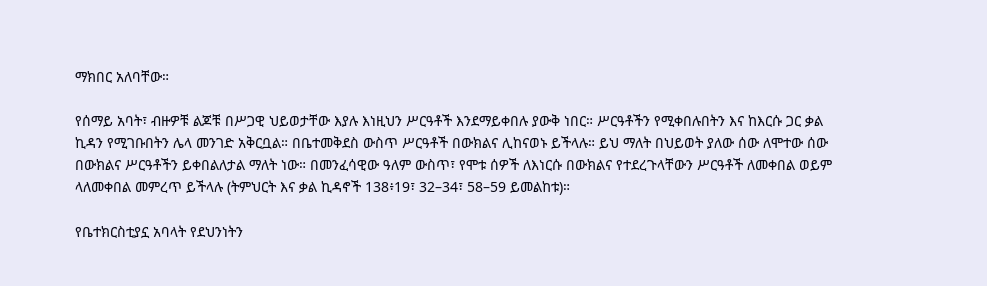ማክበር አለባቸው።

የሰማይ አባት፣ ብዙዎቹ ልጆቹ በሥጋዊ ህይወታቸው እያሉ እነዚህን ሥርዓቶች እንደማይቀበሉ ያውቅ ነበር። ሥርዓቶችን የሚቀበሉበትን እና ከእርሱ ጋር ቃል ኪዳን የሚገቡበትን ሌላ መንገድ አቅርቧል። በቤተመቅደስ ውስጥ ሥርዓቶች በውክልና ሊከናወኑ ይችላሉ። ይህ ማለት በህይወት ያለው ሰው ለሞተው ሰው በውክልና ሥርዓቶችን ይቀበልለታል ማለት ነው። በመንፈሳዊው ዓለም ውስጥ፣ የሞቱ ሰዎች ለእነርሱ በውክልና የተደረጉላቸውን ሥርዓቶች ለመቀበል ወይም ላለመቀበል መምረጥ ይችላሉ (ትምህርት እና ቃል ኪዳኖች 138፥19፣ 32–34፣ 58–59 ይመልከቱ)።

የቤተክርስቲያኗ አባላት የደህንነትን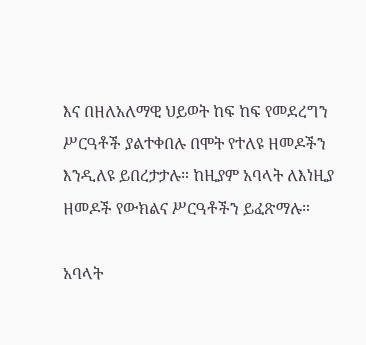እና በዘለአለማዊ ህይወት ከፍ ከፍ የመደረግን ሥርዓቶች ያልተቀበሉ በሞት የተለዩ ዘመዶችን እንዲለዩ ይበረታታሉ። ከዚያም አባላት ለእነዚያ ዘመዶች የውክልና ሥርዓቶችን ይፈጽማሉ።

አባላት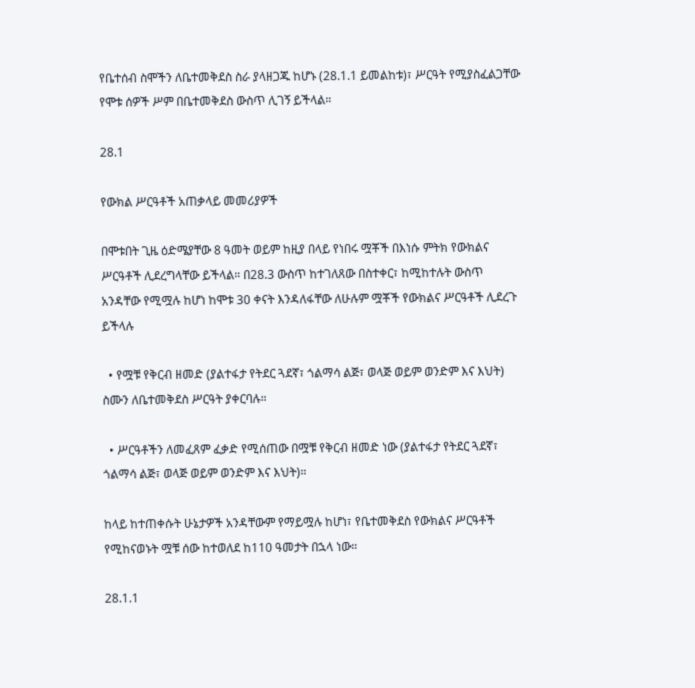የቤተሰብ ስሞችን ለቤተመቅደስ ስራ ያላዘጋጁ ከሆኑ (28.1.1 ይመልከቱ)፣ ሥርዓት የሚያስፈልጋቸው የሞቱ ሰዎች ሥም በቤተመቅደስ ውስጥ ሊገኝ ይችላል።

28.1

የውክል ሥርዓቶች አጠቃላይ መመሪያዎች

በሞቱበት ጊዜ ዕድሜያቸው 8 ዓመት ወይም ከዚያ በላይ የነበሩ ሟቾች በእነሱ ምትክ የውክልና ሥርዓቶች ሊደረግላቸው ይችላል። በ28.3 ውስጥ ከተገለጸው በስተቀር፣ ከሚከተሉት ውስጥ አንዳቸው የሚሟሉ ከሆነ ከሞቱ 30 ቀናት እንዳለፋቸው ለሁሉም ሟቾች የውክልና ሥርዓቶች ሊደረጉ ይችላሉ

  • የሟቹ የቅርብ ዘመድ (ያልተፋታ የትደር ጓደኛ፣ ጎልማሳ ልጅ፣ ወላጅ ወይም ወንድም እና እህት) ስሙን ለቤተመቅደስ ሥርዓት ያቀርባሉ።

  • ሥርዓቶችን ለመፈጸም ፈቃድ የሚሰጠው በሟቹ የቅርብ ዘመድ ነው (ያልተፋታ የትደር ጓደኛ፣ ጎልማሳ ልጅ፣ ወላጅ ወይም ወንድም እና እህት)።

ከላይ ከተጠቀሱት ሁኔታዎች አንዳቸውም የማይሟሉ ከሆነ፣ የቤተመቅደስ የውክልና ሥርዓቶች የሚከናወኑት ሟቹ ሰው ከተወለደ ከ110 ዓመታት በኋላ ነው።

28.1.1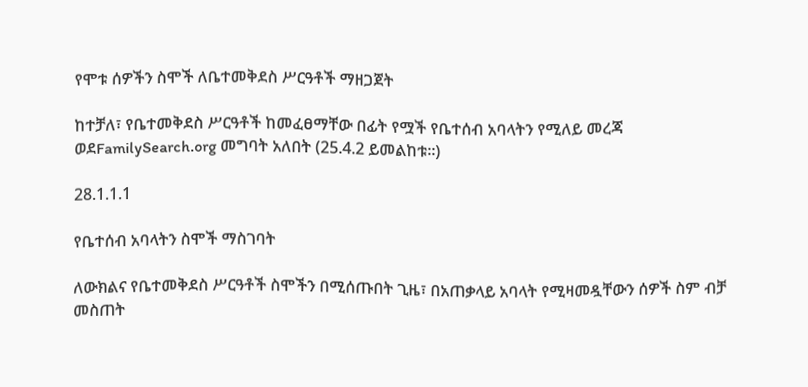የሞቱ ሰዎችን ስሞች ለቤተመቅደስ ሥርዓቶች ማዘጋጀት

ከተቻለ፣ የቤተመቅደስ ሥርዓቶች ከመፈፀማቸው በፊት የሟች የቤተሰብ አባላትን የሚለይ መረጃ ወደFamilySearch.org መግባት አለበት (25.4.2 ይመልከቱ።)

28.1.1.1

የቤተሰብ አባላትን ስሞች ማስገባት

ለውክልና የቤተመቅደስ ሥርዓቶች ስሞችን በሚሰጡበት ጊዜ፣ በአጠቃላይ አባላት የሚዛመዷቸውን ሰዎች ስም ብቻ መስጠት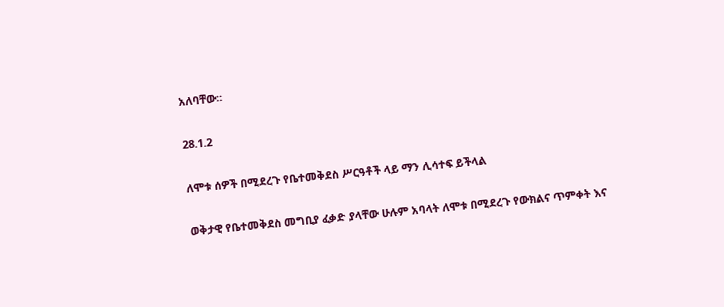አለባቸው።

28.1.2

ለሞቱ ሰዎች በሚደረጉ የቤተመቅደስ ሥርዓቶች ላይ ማን ሊሳተፍ ይችላል

ወቅታዊ የቤተመቅደስ መግቢያ ፈቃድ ያላቸው ሁሉም አባላት ለሞቱ በሚደረጉ የውክልና ጥምቀት እና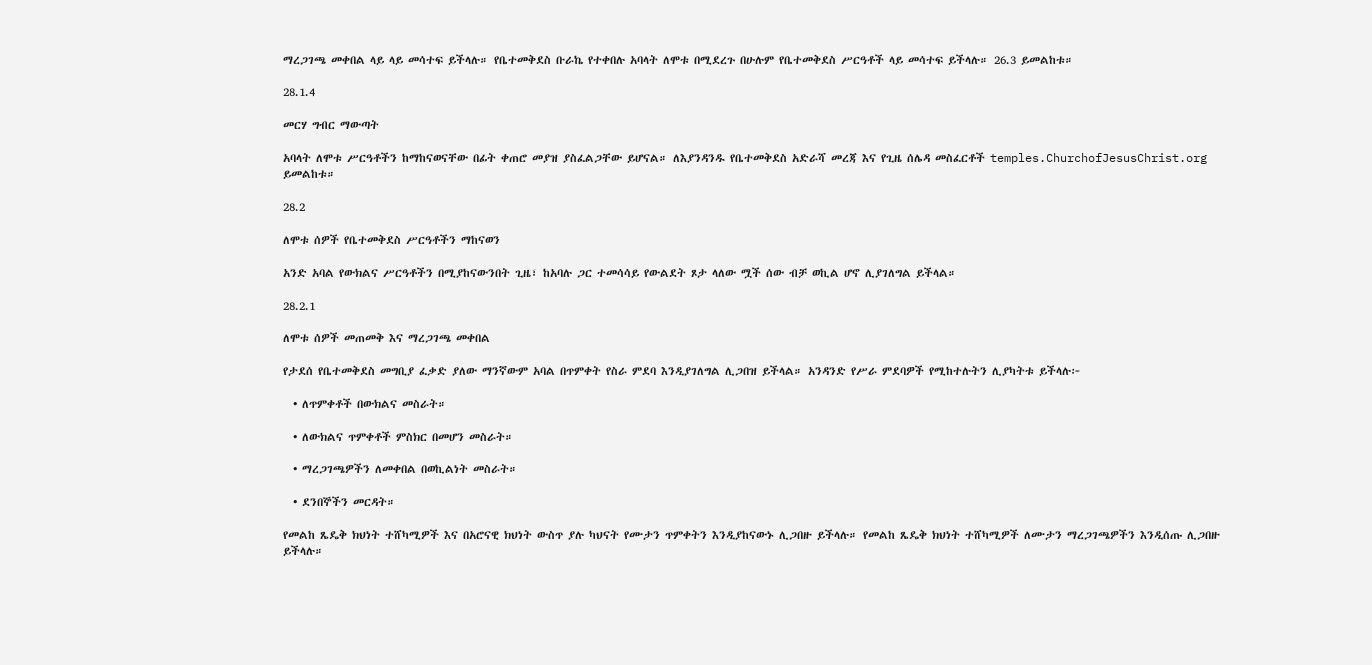ማረጋገጫ መቀበል ላይ ላይ መሳተፍ ይችላሉ። የቤተመቅደስ ቡራኬ የተቀበሉ አባላት ለሞቱ በሚደረጉ በሁሉም የቤተመቅደስ ሥርዓቶች ላይ መሳተፍ ይችላሉ። 26.3 ይመልከቱ።

28.1.4

መርሃ ግብር ማውጣት

አባላት ለሞቱ ሥርዓቶችን ከማከናወናቸው በፊት ቀጠሮ መያዝ ያስፈልጋቸው ይሆናል። ለእያንዳንዱ የቤተመቅደስ አድራሻ መረጃ እና የጊዜ ሰሌዳ መስፈርቶች temples.ChurchofJesusChrist.org ይመልከቱ።

28.2

ለሞቱ ሰዎች የቤተመቅደስ ሥርዓቶችን ማከናወን

አንድ አባል የውክልና ሥርዓቶችን በሚያከናውንበት ጊዜ፣ ከአባሉ ጋር ተመሳሳይ የውልደት ጾታ ላለው ሟች ሰው ብቻ ወኪል ሆኖ ሊያገለግል ይችላል።

28.2.1

ለሞቱ ሰዎች መጠመቅ እና ማረጋገጫ መቀበል

የታደሰ የቤተመቅደስ መግቢያ ፈቃድ ያለው ማንኛውም አባል በጥምቀት የስራ ምደባ እንዲያገለግል ሊጋበዝ ይችላል። አንዳንድ የሥራ ምደባዎች የሚከተሉትን ሊያካትቱ ይችላሉ፦

  • ለጥምቀቶች በውክልና መስራት።

  • ለውክልና ጥምቀቶች ምስክር በመሆን መስራት።

  • ማረጋገጫዎችን ለመቀበል በወኪልነት መስራት።

  • ደንበኞችን መርዳት።

የመልከ ጼዴቅ ክህነት ተሸካሚዎች እና በአሮናዊ ክህነት ውስጥ ያሉ ካህናት የሙታን ጥምቀትን እንዲያከናውኑ ሊጋበዙ ይችላሉ። የመልከ ጼዴቅ ክህነት ተሸካሚዎች ለሙታን ማረጋገጫዎችን እንዲሰጡ ሊጋበዙ ይችላሉ።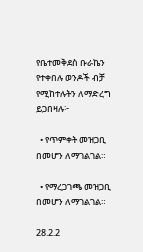የቤተመቅደስ ቡራኬን የተቀበሉ ወንዶች ብቻ የሚከተሉትን ለማድረግ ይጋበዛሉ፦

  • የጥምቀት መዝጋቢ በመሆን ለማገልገል።

  • የማረጋገጫ መዝጋቢ በመሆን ለማገልገል።

28.2.2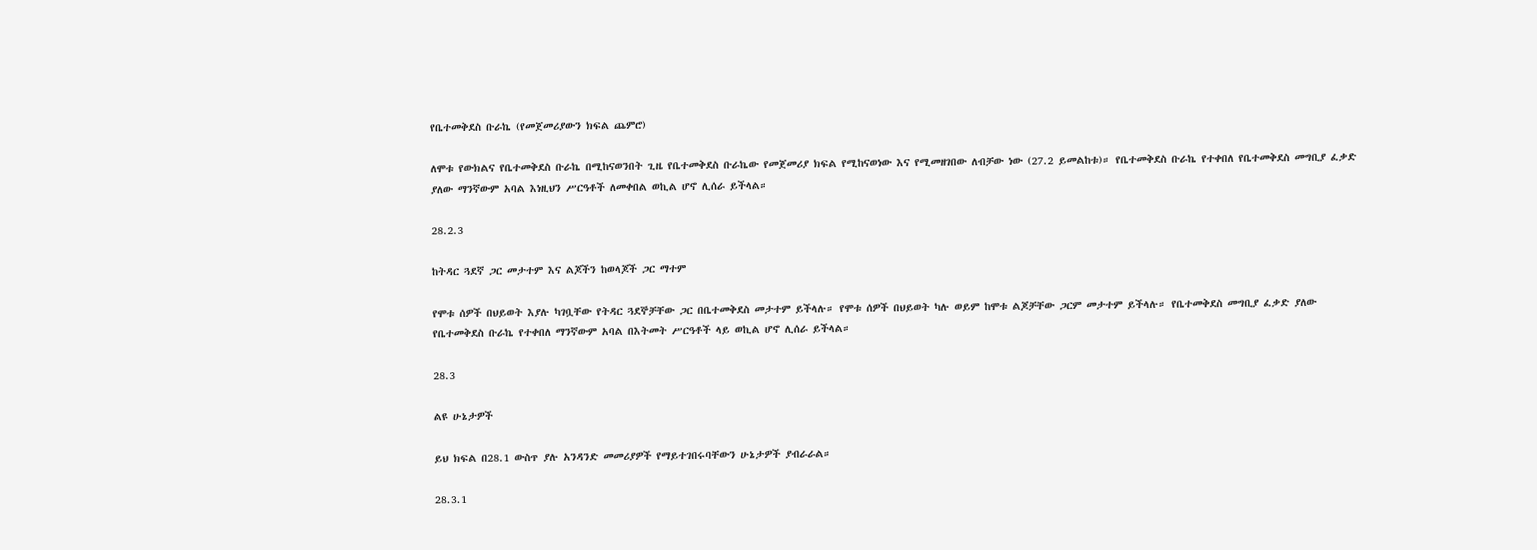የቤተመቅደስ ቡራኬ (የመጀመሪያውን ክፍል ጨምሮ)

ለሞቱ የውክልና የቤተመቅደስ ቡራኬ በሚከናወንበት ጊዜ የቤተመቅደስ ቡራኬው የመጀመሪያ ክፍል የሚከናወነው እና የሚመዘገበው ለብቻው ነው (27.2 ይመልከቱ)። የቤተመቅደስ ቡራኬ የተቀበለ የቤተመቅደስ መግቢያ ፈቃድ ያለው ማንኛውም አባል እነዚህን ሥርዓቶች ለመቀበል ወኪል ሆኖ ሊሰራ ይችላል።

28.2.3

ከትዳር ጓደኛ ጋር መታተም እና ልጆችን ከወላጆች ጋር ማተም

የሞቱ ሰዎች በህይወት እያሉ ካገቧቸው የትዳር ጓደኞቻቸው ጋር በቤተመቅደስ መታተም ይችላሉ። የሞቱ ሰዎች በህይወት ካሉ ወይም ከሞቱ ልጆቻቸው ጋርም መታተም ይችላሉ። የቤተመቅደስ መግቢያ ፈቃድ ያለው የቤተመቅደስ ቡራኬ የተቀበለ ማንኛውም አባል በእትመት ሥርዓቶች ላይ ወኪል ሆኖ ሊሰራ ይችላል።

28.3

ልዩ ሁኔታዎች

ይህ ክፍል በ28.1 ውስጥ ያሉ አንዳንድ መመሪያዎች የማይተገበሩባቸውን ሁኔታዎች ያብራራል።

28.3.1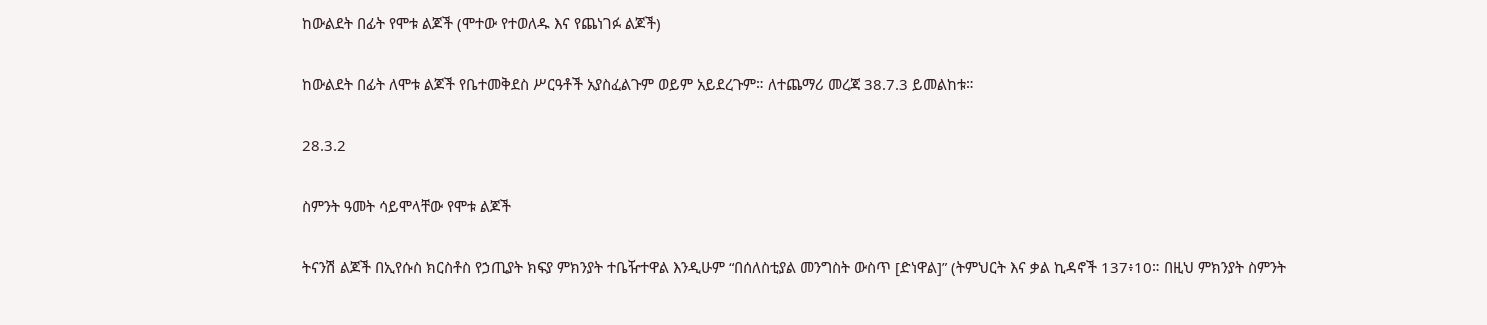ከውልደት በፊት የሞቱ ልጆች (ሞተው የተወለዱ እና የጨነገፉ ልጆች)

ከውልደት በፊት ለሞቱ ልጆች የቤተመቅደስ ሥርዓቶች አያስፈልጉም ወይም አይደረጉም። ለተጨማሪ መረጃ 38.7.3 ይመልከቱ።

28.3.2

ስምንት ዓመት ሳይሞላቸው የሞቱ ልጆች

ትናንሽ ልጆች በኢየሱስ ክርስቶስ የኃጢያት ክፍያ ምክንያት ተቤዥተዋል እንዲሁም “በሰለስቲያል መንግስት ውስጥ [ድነዋል]” (ትምህርት እና ቃል ኪዳኖች 137፥10። በዚህ ምክንያት ስምንት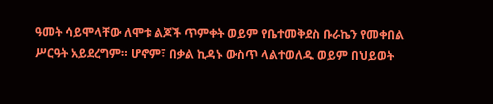ዓመት ሳይሞላቸው ለሞቱ ልጆች ጥምቀት ወይም የቤተመቅደስ ቡራኬን የመቀበል ሥርዓት አይደረግም። ሆኖም፣ በቃል ኪዳኑ ውስጥ ላልተወለዱ ወይም በህይወት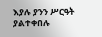እያሉ ያንን ሥርዓት ያልተቀበሉ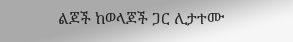ልጆች ከወላጆች ጋር ሊታተሙ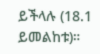ይችላሉ (18.1 ይመልከቱ)።